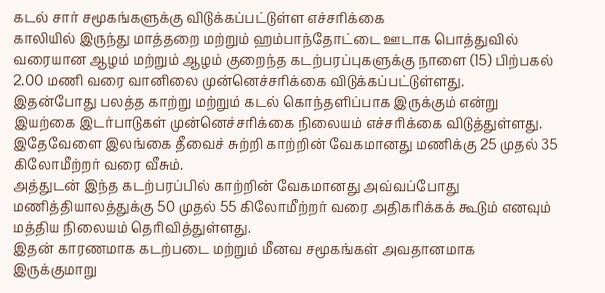கடல் சார் சமூகங்களுக்கு விடுக்கப்பட்டுள்ள எச்சரிக்கை
காலியில் இருந்து மாத்தறை மற்றும் ஹம்பாந்தோட்டை ஊடாக பொத்துவில் வரையான ஆழம் மற்றும் ஆழம் குறைந்த கடற்பரப்புகளுக்கு நாளை (15) பிற்பகல் 2.00 மணி வரை வானிலை முன்னெச்சரிக்கை விடுக்கப்பட்டுள்ளது.
இதன்போது பலத்த காற்று மற்றும் கடல் கொந்தளிப்பாக இருக்கும் என்று இயற்கை இடர்பாடுகள் முன்னெச்சரிக்கை நிலையம் எச்சரிக்கை விடுத்துள்ளது.
இதேவேளை இலங்கை தீவைச் சுற்றி காற்றின் வேகமானது மணிக்கு 25 முதல் 35 கிலோமீற்றர் வரை வீசும்.
அத்துடன் இந்த கடற்பரப்பில் காற்றின் வேகமானது அவ்வப்போது மணித்தியாலத்துக்கு 50 முதல் 55 கிலோமீற்றர் வரை அதிகரிக்கக் கூடும் எனவும் மத்திய நிலையம் தெரிவித்துள்ளது.
இதன் காரணமாக கடற்படை மற்றும் மீனவ சமூகங்கள் அவதானமாக இருக்குமாறு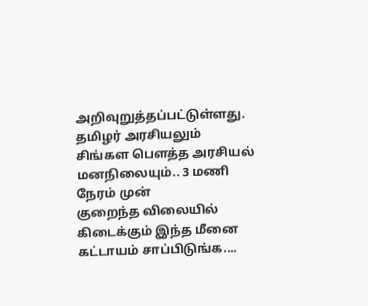அறிவுறுத்தப்பட்டுள்ளது.
தமிழர் அரசியலும் சிங்கள பௌத்த அரசியல் மனநிலையும்.. 3 மணி நேரம் முன்
குறைந்த விலையில் கிடைக்கும் இந்த மீனை கட்டாயம் சாப்பிடுங்க....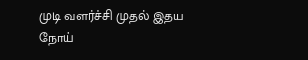முடி வளர்ச்சி முதல் இதய நோய்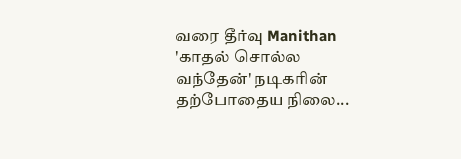வரை தீர்வு Manithan
'காதல் சொல்ல வந்தேன்' நடிகரின் தற்போதைய நிலை...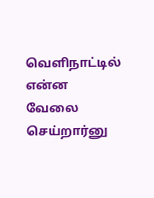வெளிநாட்டில் என்ன வேலை செய்றார்னு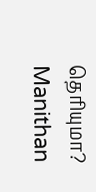தெரியுமா? Manithan